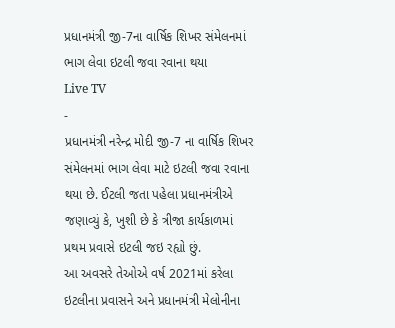પ્રધાનમંત્રી જી-7ના વાર્ષિક શિખર સંમેલનમાં ભાગ લેવા ઇટલી જવા રવાના થયા
Live TV
-
પ્રધાનમંત્રી નરેન્દ્ર મોદી જી-7 ના વાર્ષિક શિખર સંમેલનમાં ભાગ લેવા માટે ઇટલી જવા રવાના થયા છે. ઈટલી જતા પહેલા પ્રધાનમંત્રીએ જણાવ્યું કે, ખુશી છે કે ત્રીજા કાર્યકાળમાં પ્રથમ પ્રવાસે ઇટલી જઇ રહ્યો છું.
આ અવસરે તેઓએ વર્ષ 2021માં કરેલા ઇટલીના પ્રવાસને અને પ્રધાનમંત્રી મેલોનીના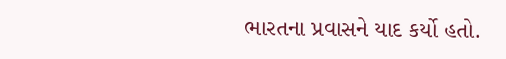ભારતના પ્રવાસને યાદ કર્યો હતો.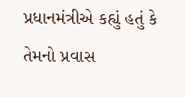પ્રધાનમંત્રીએ કહ્યું હતું કે તેમનો પ્રવાસ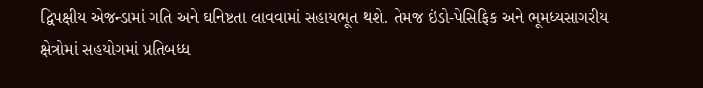દ્વિપક્ષીય એજન્ડામાં ગતિ અને ઘનિષ્ટતા લાવવામાં સહાયભૂત થશે. તેમજ ઇંડો-પેસિફિક અને ભૂમધ્યસાગરીય ક્ષેત્રોમાં સહયોગમાં પ્રતિબધ્ધ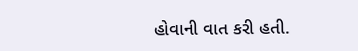હોવાની વાત કરી હતી.